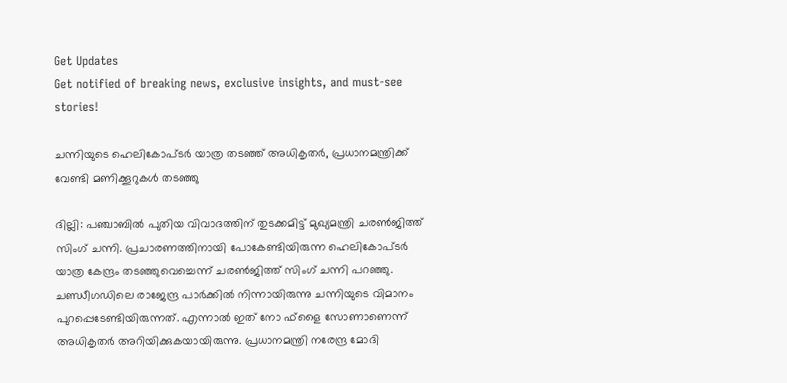Get Updates
Get notified of breaking news, exclusive insights, and must-see stories!

ചന്നിയുടെ ഹെലികോപ്ടര്‍ യാത്ര തടഞ്ഞ് അധികൃതര്‍, പ്രധാനമന്ത്രിക്ക് വേണ്ടി മണിക്കൂറുകള്‍ തടഞ്ഞു

ദില്ലി: പഞ്ചാബില്‍ പുതിയ വിവാദത്തിന് തുടക്കമിട്ട് മുഖ്യമന്ത്രി ചരണ്‍ജിത്ത് സിംഗ് ചന്നി. പ്രചാരണത്തിനായി പോകേണ്ടിയിരുന്ന ഹെലികോപ്ടര്‍ യാത്ര കേന്ദ്രം തടഞ്ഞുവെച്ചെന്ന് ചരണ്‍ജിത്ത് സിംഗ് ചന്നി പറഞ്ഞു. ചണ്ഡീഗഡിലെ രാജേന്ദ്ര പാര്‍ക്കില്‍ നിന്നായിരുന്നു ചന്നിയുടെ വിമാനം പുറപ്പെടേണ്ടിയിരുന്നത്. എന്നാല്‍ ഇത് നോ ഫ്‌ളൈ സോണാണെന്ന് അധികൃതര്‍ അറിയിക്കുകയായിരുന്നു. പ്രധാനമന്ത്രി നരേന്ദ്ര മോദി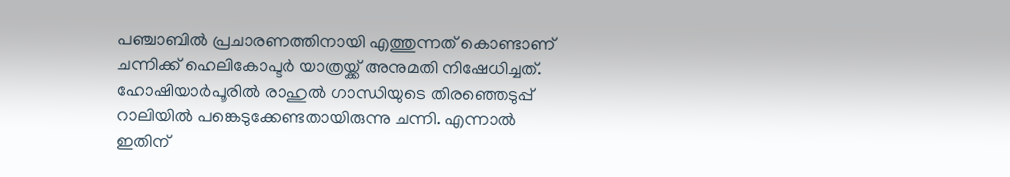പഞ്ചാബില്‍ പ്രചാരണത്തിനായി എത്തുന്നത് കൊണ്ടാണ് ചന്നിക്ക് ഹെലികോപ്ടര്‍ യാത്രയ്ക്ക് അനുമതി നിഷേധിച്ചത്. ഹോഷിയാര്‍പൂരില്‍ രാഹുല്‍ ഗാന്ധിയുടെ തിരഞ്ഞെടുപ്പ് റാലിയില്‍ പങ്കെടുക്കേണ്ടതായിരുന്നു ചന്നി. എന്നാല്‍ ഇതിന്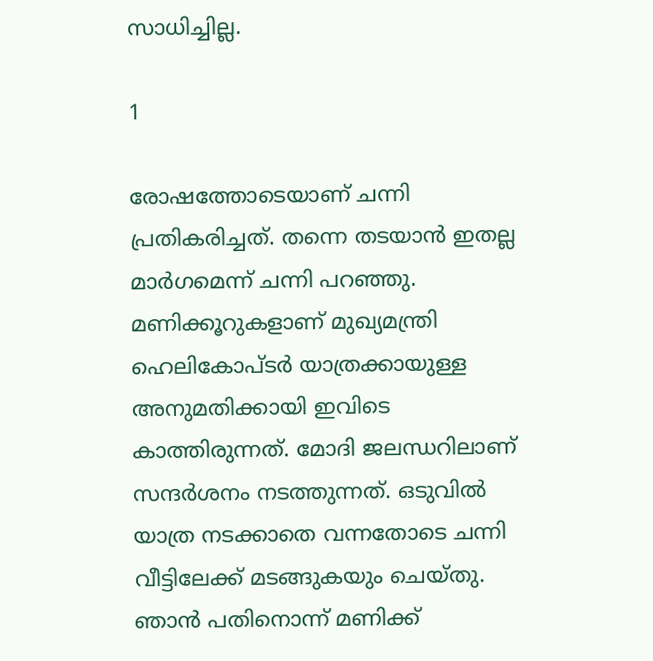സാധിച്ചില്ല.

1

രോഷത്തോടെയാണ് ചന്നി പ്രതികരിച്ചത്. തന്നെ തടയാന്‍ ഇതല്ല മാര്‍ഗമെന്ന് ചന്നി പറഞ്ഞു. മണിക്കൂറുകളാണ് മുഖ്യമന്ത്രി ഹെലികോപ്ടര്‍ യാത്രക്കായുള്ള അനുമതിക്കായി ഇവിടെ കാത്തിരുന്നത്. മോദി ജലന്ധറിലാണ് സന്ദര്‍ശനം നടത്തുന്നത്. ഒടുവില്‍ യാത്ര നടക്കാതെ വന്നതോടെ ചന്നി വീട്ടിലേക്ക് മടങ്ങുകയും ചെയ്തു. ഞാന്‍ പതിനൊന്ന് മണിക്ക്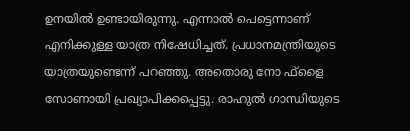ഉനയില്‍ ഉണ്ടായിരുന്നു. എന്നാല്‍ പെട്ടെന്നാണ് എനിക്കുള്ള യാത്ര നിഷേധിച്ചത്. പ്രധാനമന്ത്രിയുടെ യാത്രയുണ്ടെന്ന് പറഞ്ഞു. അതൊരു നോ ഫ്‌ളൈ സോണായി പ്രഖ്യാപിക്കപ്പെട്ടു. രാഹുല്‍ ഗാന്ധിയുടെ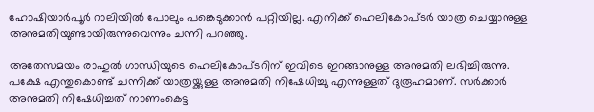ഹോഷിയാര്‍പൂര്‍ റാലിയില്‍ പോലും പങ്കെടുക്കാന്‍ പറ്റിയില്ല. എനിക്ക് ഹെലികോപ്ടര്‍ യാത്ര ചെയ്യാനുള്ള അനുമതിയുണ്ടായിരുന്നുവെന്നും ചന്നി പറഞ്ഞു.

അതേസമയം രാഹുല്‍ ഗാന്ധിയുടെ ഹെലികോപ്ടറിന് ഇവിടെ ഇറങ്ങാനുള്ള അനുമതി ലഭിച്ചിരുന്നു. പക്ഷേ എന്തുകൊണ്ട് ചന്നിക്ക് യാത്രയ്ക്കുള്ള അനുമതി നിഷേധിച്ചു എന്നുള്ളത് ദുരൂഹമാണ്. സര്‍ക്കാര്‍ അനുമതി നിഷേധിച്ചത് നാണംകെട്ട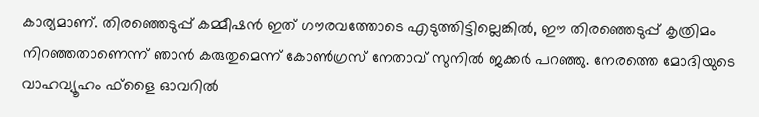കാര്യമാണ്. തിരഞ്ഞെടുപ്പ് കമ്മീഷന്‍ ഇത് ഗൗരവത്തോടെ എടുത്തിട്ടില്ലെങ്കില്‍, ഈ തിരഞ്ഞെടുപ്പ് കൃത്രിമം നിറഞ്ഞതാണെന്ന് ഞാന്‍ കരുതുമെന്ന് കോണ്‍ഗ്രസ് നേതാവ് സുനില്‍ ജക്കര്‍ പറഞ്ഞു. നേരത്തെ മോദിയുടെ വാഹവ്യൂഹം ഫ്‌ളൈ ഓവറില്‍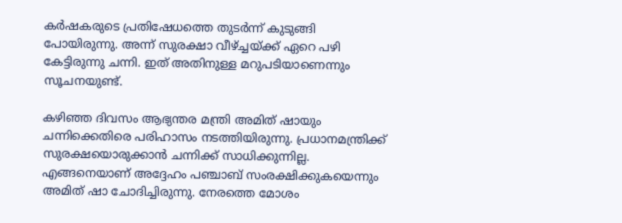കര്‍ഷകരുടെ പ്രതിഷേധത്തെ തുടര്‍ന്ന് കുടുങ്ങി പോയിരുന്നു. അന്ന് സുരക്ഷാ വീഴ്ച്ചയ്ക്ക് ഏറെ പഴി കേട്ടിരുന്നു ചന്നി. ഇത് അതിനുള്ള മറുപടിയാണെന്നും സൂചനയുണ്ട്.

കഴിഞ്ഞ ദിവസം ആഭ്യന്തര മന്ത്രി അമിത് ഷായും ചന്നിക്കെതിരെ പരിഹാസം നടത്തിയിരുന്നു. പ്രധാനമന്ത്രിക്ക് സുരക്ഷയൊരുക്കാന്‍ ചന്നിക്ക് സാധിക്കുന്നില്ല. എങ്ങനെയാണ് അദ്ദേഹം പഞ്ചാബ് സംരക്ഷിക്കുകയെന്നും അമിത് ഷാ ചോദിച്ചിരുന്നു. നേരത്തെ മോശം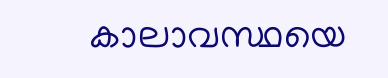കാലാവസ്ഥയെ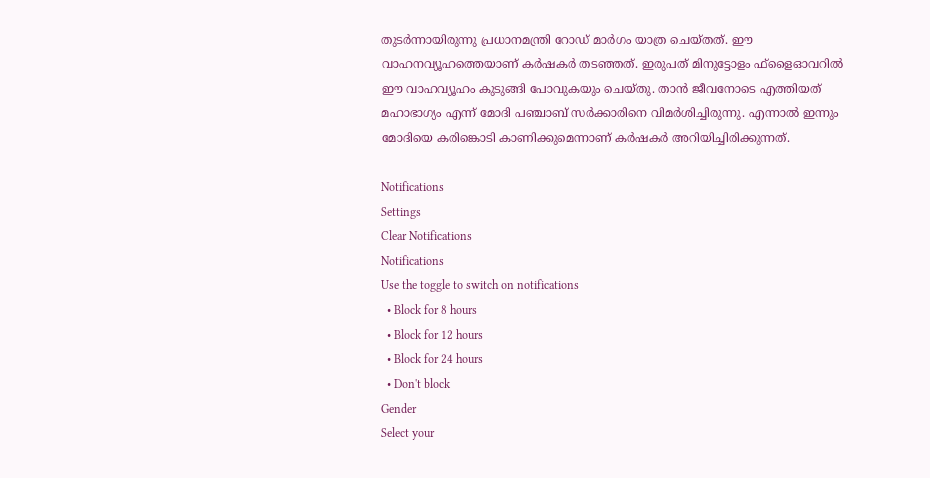തുടര്‍ന്നായിരുന്നു പ്രധാനമന്ത്രി റോഡ് മാര്‍ഗം യാത്ര ചെയ്തത്. ഈ വാഹനവ്യൂഹത്തെയാണ് കര്‍ഷകര്‍ തടഞ്ഞത്. ഇരുപത് മിനുട്ടോളം ഫ്‌ളൈഓവറില്‍ ഈ വാഹവ്യൂഹം കുടുങ്ങി പോവുകയും ചെയ്തു. താന്‍ ജീവനോടെ എത്തിയത് മഹാഭാഗ്യം എന്ന് മോദി പഞ്ചാബ് സര്‍ക്കാരിനെ വിമര്‍ശിച്ചിരുന്നു. എന്നാല്‍ ഇന്നും മോദിയെ കരിങ്കൊടി കാണിക്കുമെന്നാണ് കര്‍ഷകര്‍ അറിയിച്ചിരിക്കുന്നത്.

Notifications
Settings
Clear Notifications
Notifications
Use the toggle to switch on notifications
  • Block for 8 hours
  • Block for 12 hours
  • Block for 24 hours
  • Don't block
Gender
Select your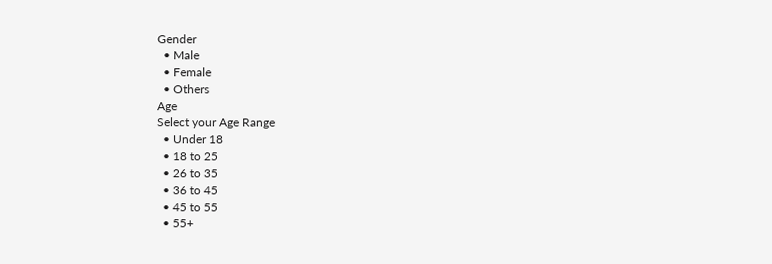Gender
  • Male
  • Female
  • Others
Age
Select your Age Range
  • Under 18
  • 18 to 25
  • 26 to 35
  • 36 to 45
  • 45 to 55
  • 55+